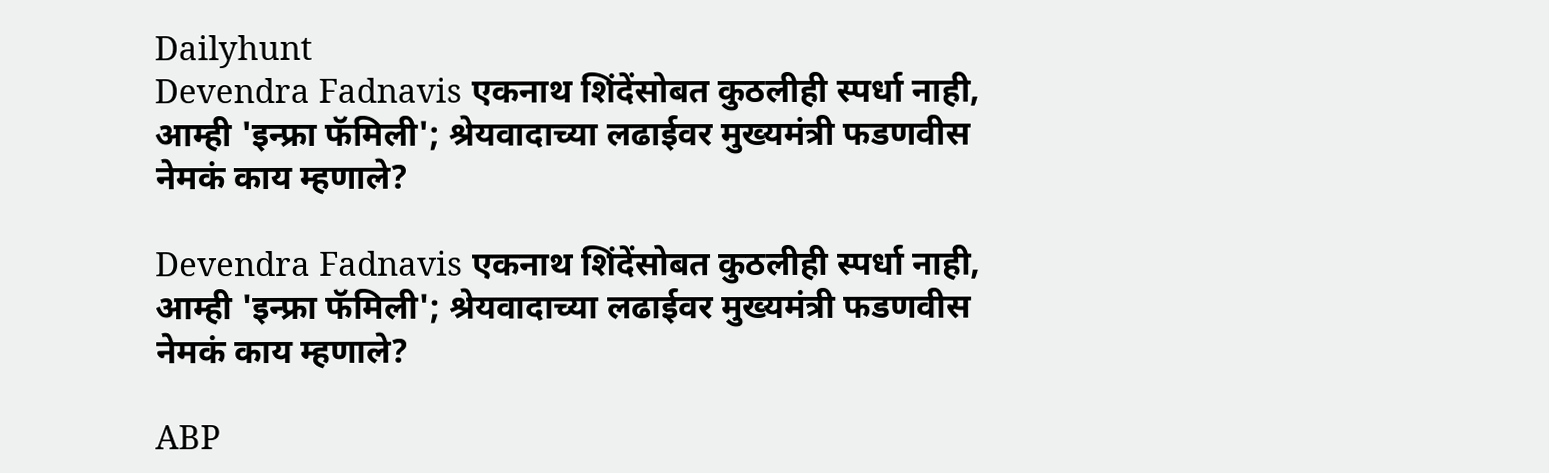Dailyhunt
Devendra Fadnavis एकनाथ शिंदेंसोबत कुठलीही स्पर्धा नाही, आम्ही 'इन्फ्रा फॅमिली'; श्रेयवादाच्या लढाईवर मुख्यमंत्री फडणवीस नेमकं काय म्हणाले?

Devendra Fadnavis एकनाथ शिंदेंसोबत कुठलीही स्पर्धा नाही, आम्ही 'इन्फ्रा फॅमिली'; श्रेयवादाच्या लढाईवर मुख्यमंत्री फडणवीस नेमकं काय म्हणाले?

ABP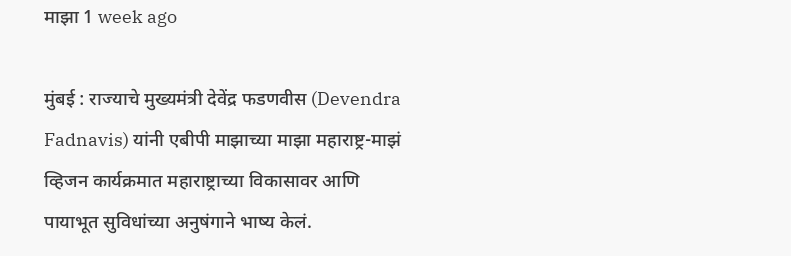माझा 1 week ago

मुंबई : राज्याचे मुख्यमंत्री देवेंद्र फडणवीस (Devendra Fadnavis) यांनी एबीपी माझाच्या माझा महाराष्ट्र-माझं व्हिजन कार्यक्रमात महाराष्ट्राच्या विकासावर आणि पायाभूत सुविधांच्या अनुषंगाने भाष्य केलं.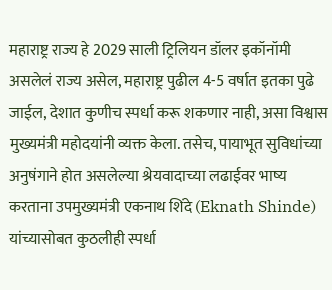महाराष्ट्र राज्य हे 2029 साली ट्रिलियन डॉलर इकॉनॉमी असलेलं राज्य असेल, महाराष्ट्र पुढील 4-5 वर्षात इतका पुढे जाईल, देशात कुणीच स्पर्धा करू शकणार नाही, असा विश्वास मुख्यमंत्री महोदयांनी व्यक्त केला. तसेच, पायाभूत सुविधांच्या अनुषंगाने होत असलेल्या श्रेयवादाच्या लढाईवर भाष्य करताना उपमुख्यमंत्री एकनाथ शिंदे (Eknath Shinde) यांच्यासोबत कुठलीही स्पर्धा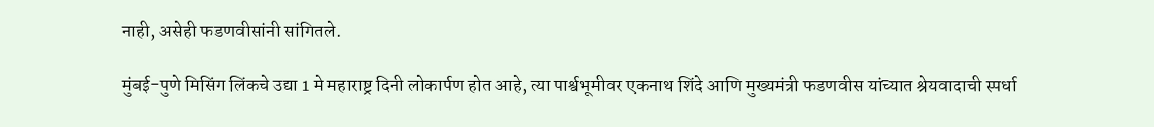नाही, असेही फडणवीसांनी सांगितले.

मुंबई-पुणे मिसिंग लिंकचे उद्या 1 मे महाराष्ट्र दिनी लोकार्पण होत आहे, त्या पार्श्वभूमीवर एकनाथ शिंदे आणि मुख्यमंत्री फडणवीस यांच्यात श्रेयवादाची स्पर्धा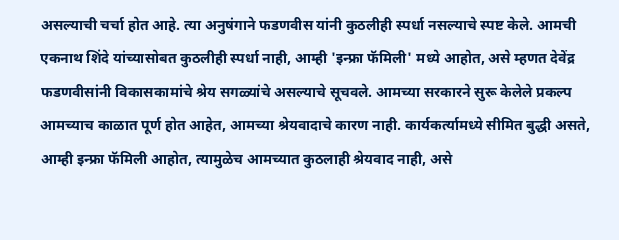असल्याची चर्चा होत आहे. त्या अनुषंगाने फडणवीस यांनी कुठलीही स्पर्धा नसल्याचे स्पष्ट केले. आमची एकनाथ शिंदे यांच्यासोबत कुठलीही स्पर्धा नाही, आम्ही 'इन्फ्रा फॅमिली' मध्ये आहोत, असे म्हणत देवेंद्र फडणवीसांनी विकासकामांचे श्रेय सगळ्यांचे असल्याचे सूचवले. आमच्या सरकारने सुरू केलेले प्रकल्प आमच्याच काळात पूर्ण होत आहेत, आमच्या श्रेयवादाचे कारण नाही. कार्यकर्त्यामध्ये सीमित बुद्धी असते, आम्ही इन्फ्रा फॅमिली आहोत, त्यामुळेच आमच्यात कुठलाही श्रेयवाद नाही, असे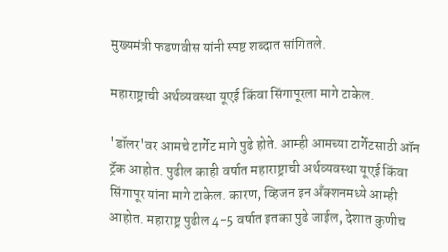मुख्यमंत्री फडणवीस यांनी स्पष्ट शब्दात सांगितले.

महाराष्ट्राची अर्थव्यवस्था यूएई किंवा सिंगापूरला मागे टाकेल.

'डॉलर'वर आमचे टार्गेट मागे पुढे होते. आम्ही आमच्या टार्गेटसाठी ऑन ट्रॅक आहोत. पुढील काही वर्षात महाराष्ट्राची अर्थव्यवस्था यूएई किंवा सिंगापूर यांना मागे टाकेल. कारण, व्हिजन इन अँक्शनमध्ये आम्ही आहोत. महाराष्ट्र पुढील 4-5 वर्षात इतका पुढे जाईल, देशात कुणीच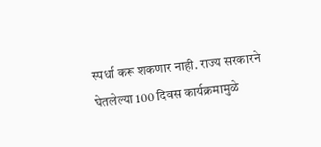स्पर्धा करू शकणार नाही. राज्य सरकारने घेतलेल्या 100 दिवस कार्यक्रमामुळे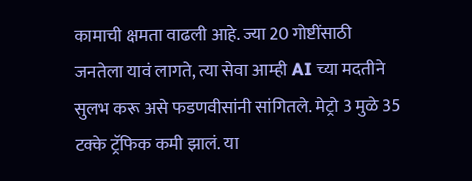कामाची क्षमता वाढली आहे. ज्या 20 गोष्टींसाठी जनतेला यावं लागते, त्या सेवा आम्ही AI च्या मदतीने सुलभ करू असे फडणवीसांनी सांगितले. मेट्रो 3 मुळे 35 टक्के ट्रॅफिक कमी झालं. या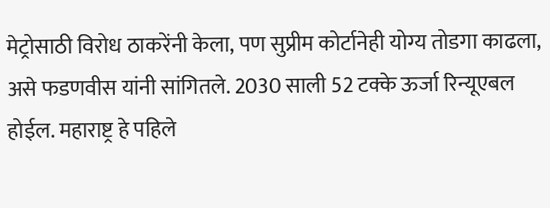मेट्रोसाठी विरोध ठाकरेंनी केला, पण सुप्रीम कोर्टानेही योग्य तोडगा काढला, असे फडणवीस यांनी सांगितले. 2030 साली 52 टक्के ऊर्जा रिन्यूएबल होईल. महाराष्ट्र हे पहिले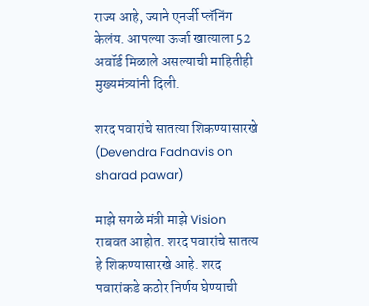राज्य आहे, ज्याने एनर्जी प्लॅनिंग केलंय. आपल्या ऊर्जा खात्याला 52 अवॉर्ड मिळाले असल्याची माहितीही मुख्यमंत्र्यांनी दिली.

शरद पवारांचे सातत्या शिकण्यासारखे (Devendra Fadnavis on sharad pawar)

माझे सगळे मंत्री माझे Vision राबवत आहोत. शरद पवारांचे सातत्य हे शिकण्यासारखे आहे. शरद पवारांकडे कठोर निर्णय घेण्याची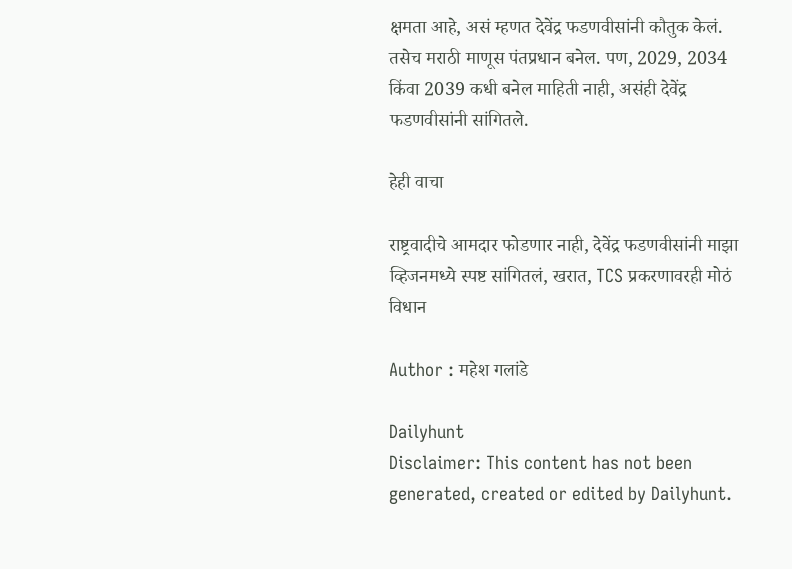क्षमता आहे, असं म्हणत देवेंद्र फडणवीसांनी कौतुक केलं. तसेच मराठी माणूस पंतप्रधान बनेल. पण, 2029, 2034 किंवा 2039 कधी बनेल माहिती नाही, असंही देवेंद्र फडणवीसांनी सांगितले.

हेही वाचा

राष्ट्रवादीचे आमदार फोडणार नाही, देवेंद्र फडणवीसांनी माझा व्हिजनमध्ये स्पष्ट सांगितलं, खरात, TCS प्रकरणावरही मोठं विधान

Author : महेश गलांडे

Dailyhunt
Disclaimer: This content has not been generated, created or edited by Dailyhunt.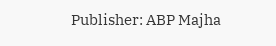Publisher: ABP Majha